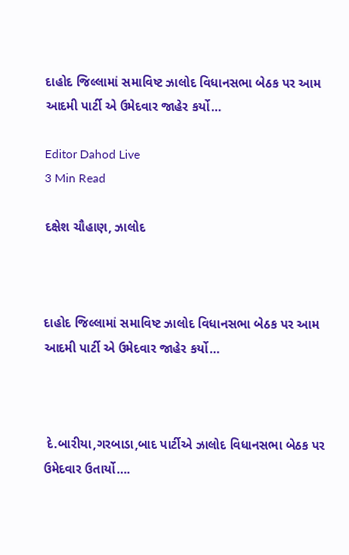દાહોદ જિલ્લામાં સમાવિષ્ટ ઝાલોદ વિધાનસભા બેઠક પર આમ આદમી પાર્ટી એ ઉમેદવાર જાહેર કર્યો…

Editor Dahod Live
3 Min Read

દક્ષેશ ચૌહાણ, ઝાલોદ



દાહોદ જિલ્લામાં સમાવિષ્ટ ઝાલોદ વિધાનસભા બેઠક પર આમ આદમી પાર્ટી એ ઉમેદવાર જાહેર કર્યો…



 દે.બારીયા,ગરબાડા,બાદ પાર્ટીએ ઝાલોદ વિધાનસભા બેઠક પર ઉમેદવાર ઉતાર્યો….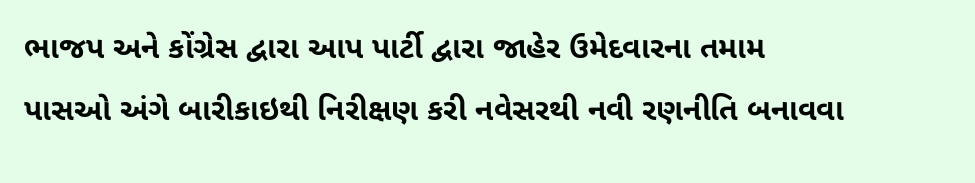ભાજપ અને કોંગ્રેસ દ્વારા આપ પાર્ટી દ્વારા જાહેર ઉમેદવારના તમામ પાસઓ અંગે બારીકાઇથી નિરીક્ષણ કરી નવેસરથી નવી રણનીતિ બનાવવા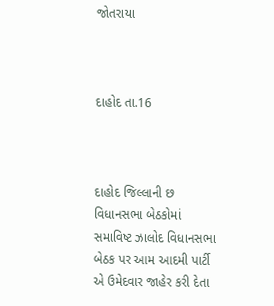જોતરાયા



દાહોદ તા.16



દાહોદ જિલ્લાની છ વિધાનસભા બેઠકોમાં સમાવિષ્ટ ઝાલોદ વિધાનસભા બેઠક પર આમ આદમી પાર્ટી એ ઉમેદવાર જાહેર કરી દેતા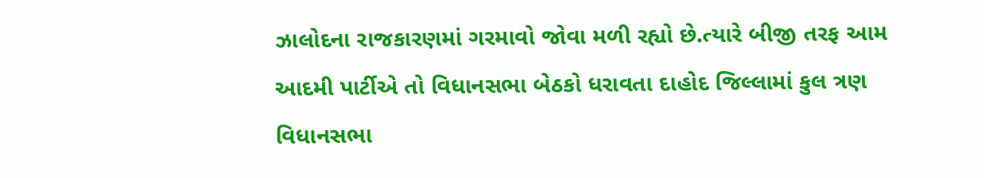ઝાલોદના રાજકારણમાં ગરમાવો જોવા મળી રહ્યો છે.ત્યારે બીજી તરફ આમ આદમી પાર્ટીએ તો વિધાનસભા બેઠકો ધરાવતા દાહોદ જિલ્લામાં કુલ ત્રણ વિધાનસભા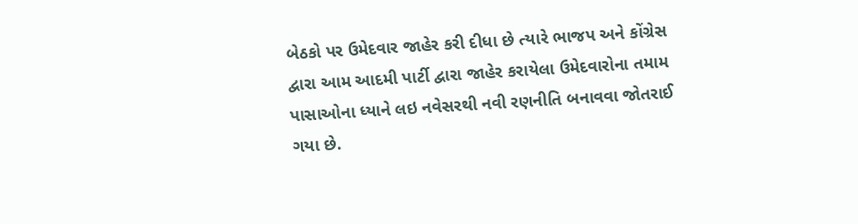બેઠકો પર ઉમેદવાર જાહેર કરી દીધા છે ત્યારે ભાજપ અને કોંગ્રેસ દ્વારા આમ આદમી પાર્ટી દ્વારા જાહેર કરાયેલા ઉમેદવારોના તમામ પાસાઓના ધ્યાને લઇ નવેસરથી નવી રણનીતિ બનાવવા જોતરાઈ ગયા છે.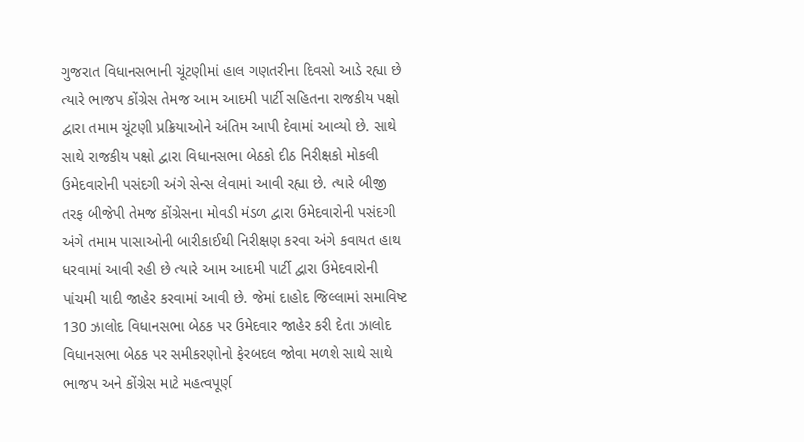ગુજરાત વિધાનસભાની ચૂંટણીમાં હાલ ગણતરીના દિવસો આડે રહ્યા છે ત્યારે ભાજપ કોંગ્રેસ તેમજ આમ આદમી પાર્ટી સહિતના રાજકીય પક્ષો દ્વારા તમામ ચૂંટણી પ્રક્રિયાઓને અંતિમ આપી દેવામાં આવ્યો છે. સાથે સાથે રાજકીય પક્ષો દ્વારા વિધાનસભા બેઠકો દીઠ નિરીક્ષકો મોકલી ઉમેદવારોની પસંદગી અંગે સેન્સ લેવામાં આવી રહ્યા છે. ત્યારે બીજી તરફ બીજેપી તેમજ કોંગ્રેસના મોવડી મંડળ દ્વારા ઉમેદવારોની પસંદગી અંગે તમામ પાસાઓની બારીકાઈથી નિરીક્ષણ કરવા અંગે કવાયત હાથ ધરવામાં આવી રહી છે ત્યારે આમ આદમી પાર્ટી દ્વારા ઉમેદવારોની પાંચમી યાદી જાહેર કરવામાં આવી છે. જેમાં દાહોદ જિલ્લામાં સમાવિષ્ટ 130 ઝાલોદ વિધાનસભા બેઠક પર ઉમેદવાર જાહેર કરી દેતા ઝાલોદ વિધાનસભા બેઠક પર સમીકરણોનો ફેરબદલ જોવા મળશે સાથે સાથે ભાજપ અને કોંગ્રેસ માટે મહત્વપૂર્ણ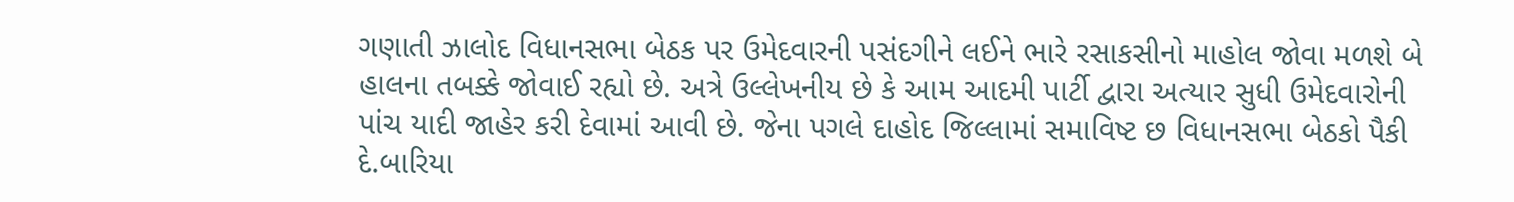ગણાતી ઝાલોદ વિધાનસભા બેઠક પર ઉમેદવારની પસંદગીને લઈને ભારે રસાકસીનો માહોલ જોવા મળશે બે હાલના તબક્કે જોવાઈ રહ્યો છે. અત્રે ઉલ્લેખનીય છે કે આમ આદમી પાર્ટી દ્વારા અત્યાર સુધી ઉમેદવારોની પાંચ યાદી જાહેર કરી દેવામાં આવી છે. જેના પગલે દાહોદ જિલ્લામાં સમાવિષ્ટ છ વિધાનસભા બેઠકો પૈકી દે.બારિયા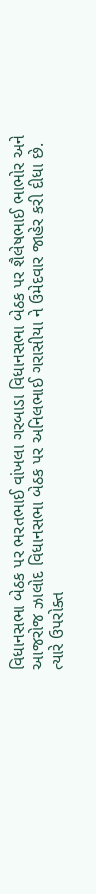વિધાનસભા બેઠક પર ભરતભાઈ વાંખલા ગરબાડા વિધાનસભા બેઠક પર શૈલેષભાઈ ભાભોર અને આજરોજ ઝાલોદ વિધાનસભા બેઠક પર અનિલભાઈ ગરાસીયા ને ઉમેદવાર જાહેર કરી દીધા છે. ત્યારે ઉપરોક્ત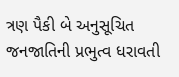ત્રણ પૈકી બે અનુસૂચિત જનજાતિની પ્રભુત્વ ધરાવતી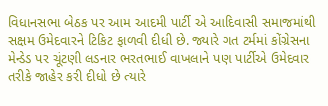વિધાનસભા બેઠક પર આમ આદમી પાર્ટી એ આદિવાસી સમાજમાંથી સક્ષમ ઉમેદવારને ટિકિટ ફાળવી દીધી છે. જ્યારે ગત ટર્મમાં કોંગ્રેસના મેન્ડેડ પર ચૂંટણી લડનાર ભરતભાઈ વાખલાને પણ પાર્ટીએ ઉમેદવાર તરીકે જાહેર કરી દીધો છે ત્યારે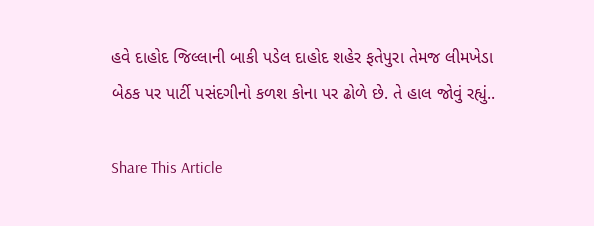હવે દાહોદ જિલ્લાની બાકી પડેલ દાહોદ શહેર ફતેપુરા તેમજ લીમખેડા બેઠક પર પાર્ટી પસંદગીનો કળશ કોના પર ઢોળે છે. તે હાલ જોવું રહ્યું..

Share This Article